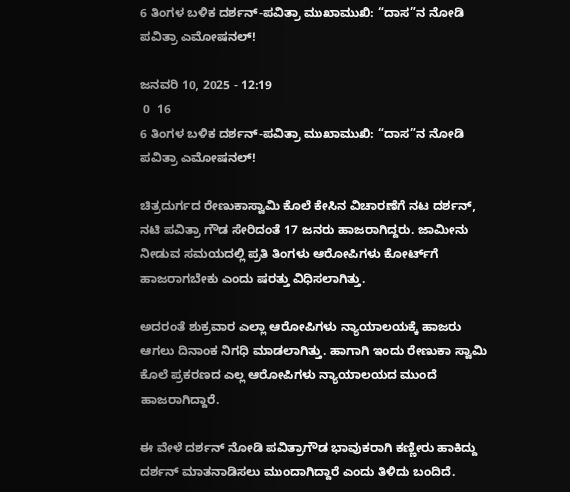6 ತಿಂಗಳ ಬಳಿಕ ದರ್ಶನ್-ಪವಿತ್ರಾ ಮುಖಾಮುಖಿ: “ದಾಸ”ನ ನೋಡಿ ಪವಿತ್ರಾ ಎಮೋಷನಲ್!

ಜನವರಿ 10, 2025 - 12:19
 0  16
6 ತಿಂಗಳ ಬಳಿಕ ದರ್ಶನ್-ಪವಿತ್ರಾ ಮುಖಾಮುಖಿ: “ದಾಸ”ನ ನೋಡಿ ಪವಿತ್ರಾ ಎಮೋಷನಲ್!

ಚಿತ್ರದುರ್ಗದ ರೇಣುಕಾಸ್ವಾಮಿ ಕೊಲೆ ಕೇಸಿನ ವಿಚಾರಣೆಗೆ ನಟ ದರ್ಶನ್, ನಟಿ ಪವಿತ್ರಾ ಗೌಡ ಸೇರಿದಂತೆ 17 ಜನರು ಹಾಜರಾಗಿದ್ದರು. ಜಾಮೀನು ನೀಡುವ ಸಮಯದಲ್ಲಿ ಪ್ರತಿ ತಿಂಗಳು ಆರೋಪಿಗಳು ಕೋರ್ಟ್‌ಗೆ ಹಾಜರಾಗಬೇಕು ಎಂದು ಷರತ್ತು ವಿಧಿಸಲಾಗಿತ್ತು.

ಅದರಂತೆ ಶುಕ್ರವಾರ ಎಲ್ಲಾ ಆರೋಪಿಗಳು ನ್ಯಾಯಾಲಯಕ್ಕೆ ಹಾಜರು ಆಗಲು‌ ದಿನಾಂಕ ನಿಗಧಿ ಮಾಡಲಾಗಿತ್ತು. ಹಾಗಾಗಿ ಇಂದು ರೇಣುಕಾ ಸ್ವಾಮಿ ಕೊಲೆ ಪ್ರಕರಣದ ಎಲ್ಲ ಆರೋಪಿಗಳು ನ್ಯಾಯಾಲಯದ ಮುಂದೆ ಹಾಜರಾಗಿದ್ದಾರೆ.

ಈ ವೇಳೆ ದರ್ಶನ್ ನೋಡಿ ಪವಿತ್ರಾಗೌಡ ಭಾವುಕರಾಗಿ ಕಣ್ಣೀರು ಹಾಕಿದ್ದು ದರ್ಶನ್ ಮಾತನಾಡಿಸಲು ಮುಂದಾಗಿದ್ದಾರೆ ಎಂದು ತಿಳಿದು ಬಂದಿದೆ.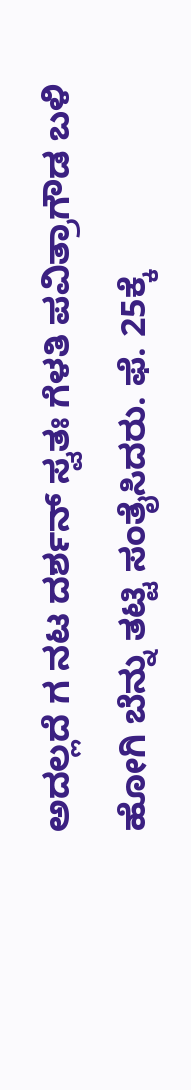ಅದಲ್ಲದೆ ಗ ನಟ ದರ್ಶನ್ ಸ್ವತಃ ಗೆಳತಿ ಪವಿತ್ರಾಗೌಡ ಬಳಿ ಹೋಗಿ ಬೆನ್ನು ತಟ್ಟಿ ಸಂತೈಸಿದರು. ಫೆ. 25ಕ್ಕೆ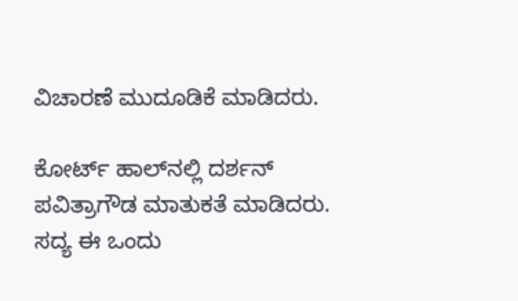ವಿಚಾರಣೆ ಮುದೂಡಿಕೆ ಮಾಡಿದರು.

ಕೋರ್ಟ್ ಹಾಲ್‌ನಲ್ಲಿ ದರ್ಶನ್ ಪವಿತ್ರಾಗೌಡ ಮಾತುಕತೆ ಮಾಡಿದರು. ಸದ್ಯ ಈ ಒಂದು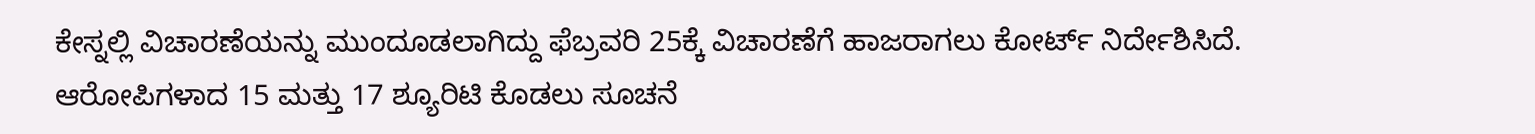ಕೇಸ್ನಲ್ಲಿ ವಿಚಾರಣೆಯನ್ನು ಮುಂದೂಡಲಾಗಿದ್ದು ಫೆಬ್ರವರಿ 25ಕ್ಕೆ ವಿಚಾರಣೆಗೆ ಹಾಜರಾಗಲು ಕೋರ್ಟ್ ನಿರ್ದೇಶಿಸಿದೆ. ಆರೋಪಿಗಳಾದ 15 ಮತ್ತು 17 ಶ್ಯೂರಿಟಿ ಕೊಡಲು ಸೂಚನೆ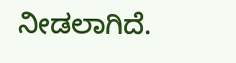ನೀಡಲಾಗಿದೆ.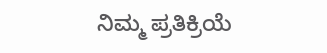ನಿಮ್ಮ ಪ್ರತಿಕ್ರಿಯೆ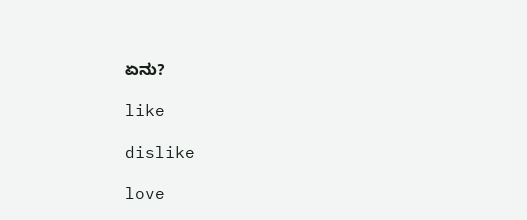ಏನು?

like

dislike

love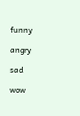funny

angry

sad

wow